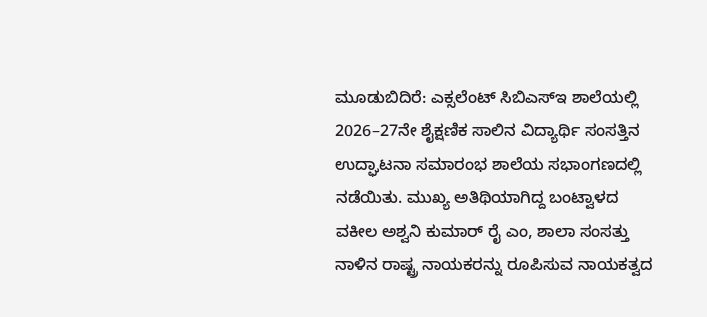ಮೂಡುಬಿದಿರೆ: ಎಕ್ಸಲೆಂಟ್ ಸಿಬಿಎಸ್ಇ ಶಾಲೆಯಲ್ಲಿ 2026–27ನೇ ಶೈಕ್ಷಣಿಕ ಸಾಲಿನ ವಿದ್ಯಾರ್ಥಿ ಸಂಸತ್ತಿನ ಉದ್ಘಾಟನಾ ಸಮಾರಂಭ ಶಾಲೆಯ ಸಭಾಂಗಣದಲ್ಲಿ ನಡೆಯಿತು. ಮುಖ್ಯ ಅತಿಥಿಯಾಗಿದ್ದ ಬಂಟ್ವಾಳದ ವಕೀಲ ಅಶ್ವನಿ ಕುಮಾರ್ ರೈ ಎಂ, ಶಾಲಾ ಸಂಸತ್ತು ನಾಳಿನ ರಾಷ್ಟ್ರ ನಾಯಕರನ್ನು ರೂಪಿಸುವ ನಾಯಕತ್ವದ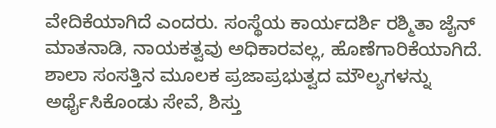ವೇದಿಕೆಯಾಗಿದೆ ಎಂದರು. ಸಂಸ್ಥೆಯ ಕಾರ್ಯದರ್ಶಿ ರಶ್ಮಿತಾ ಜೈನ್ ಮಾತನಾಡಿ, ನಾಯಕತ್ವವು ಅಧಿಕಾರವಲ್ಲ, ಹೊಣೆಗಾರಿಕೆಯಾಗಿದೆ. ಶಾಲಾ ಸಂಸತ್ತಿನ ಮೂಲಕ ಪ್ರಜಾಪ್ರಭುತ್ವದ ಮೌಲ್ಯಗಳನ್ನು ಅರ್ಥೈಸಿಕೊಂಡು ಸೇವೆ, ಶಿಸ್ತು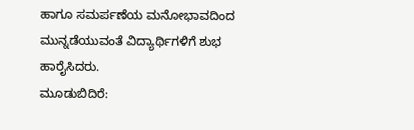ಹಾಗೂ ಸಮರ್ಪಣೆಯ ಮನೋಭಾವದಿಂದ ಮುನ್ನಡೆಯುವಂತೆ ವಿದ್ಯಾರ್ಥಿಗಳಿಗೆ ಶುಭ ಹಾರೈಸಿದರು.
ಮೂಡುಬಿದಿರೆ: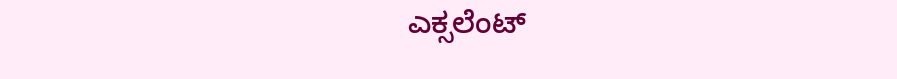ಎಕ್ಸಲೆಂಟ್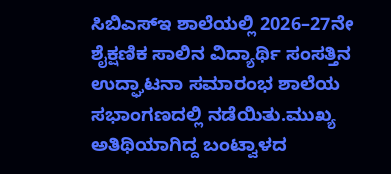ಸಿಬಿಎಸ್ಇ ಶಾಲೆಯಲ್ಲಿ 2026–27ನೇ ಶೈಕ್ಷಣಿಕ ಸಾಲಿನ ವಿದ್ಯಾರ್ಥಿ ಸಂಸತ್ತಿನ ಉದ್ಘಾಟನಾ ಸಮಾರಂಭ ಶಾಲೆಯ ಸಭಾಂಗಣದಲ್ಲಿ ನಡೆಯಿತು.ಮುಖ್ಯ ಅತಿಥಿಯಾಗಿದ್ದ ಬಂಟ್ವಾಳದ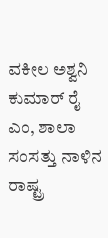ವಕೀಲ ಅಶ್ವನಿ ಕುಮಾರ್ ರೈ ಎಂ, ಶಾಲಾ ಸಂಸತ್ತು ನಾಳಿನ ರಾಷ್ಟ್ರ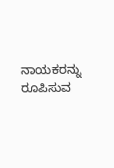ನಾಯಕರನ್ನು ರೂಪಿಸುವ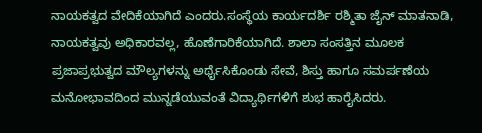ನಾಯಕತ್ವದ ವೇದಿಕೆಯಾಗಿದೆ ಎಂದರು.ಸಂಸ್ಥೆಯ ಕಾರ್ಯದರ್ಶಿ ರಶ್ಮಿತಾ ಜೈನ್ ಮಾತನಾಡಿ, ನಾಯಕತ್ವವು ಅಧಿಕಾರವಲ್ಲ, ಹೊಣೆಗಾರಿಕೆಯಾಗಿದೆ. ಶಾಲಾ ಸಂಸತ್ತಿನ ಮೂಲಕ ಪ್ರಜಾಪ್ರಭುತ್ವದ ಮೌಲ್ಯಗಳನ್ನು ಅರ್ಥೈಸಿಕೊಂಡು ಸೇವೆ, ಶಿಸ್ತು ಹಾಗೂ ಸಮರ್ಪಣೆಯ ಮನೋಭಾವದಿಂದ ಮುನ್ನಡೆಯುವಂತೆ ವಿದ್ಯಾರ್ಥಿಗಳಿಗೆ ಶುಭ ಹಾರೈಸಿದರು.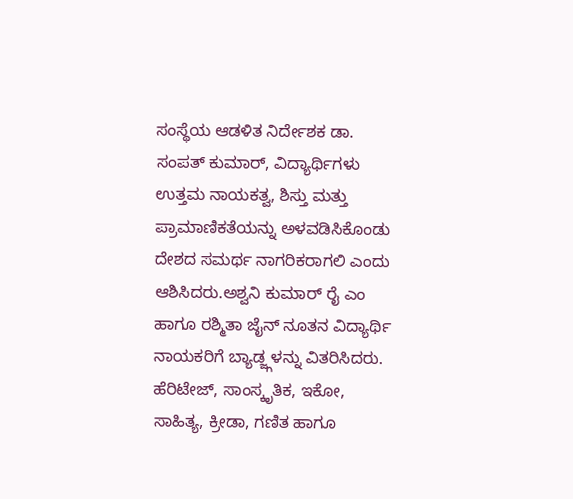ಸಂಸ್ಥೆಯ ಆಡಳಿತ ನಿರ್ದೇಶಕ ಡಾ. ಸಂಪತ್ ಕುಮಾರ್, ವಿದ್ಯಾರ್ಥಿಗಳು ಉತ್ತಮ ನಾಯಕತ್ವ, ಶಿಸ್ತು ಮತ್ತು ಪ್ರಾಮಾಣಿಕತೆಯನ್ನು ಅಳವಡಿಸಿಕೊಂಡು ದೇಶದ ಸಮರ್ಥ ನಾಗರಿಕರಾಗಲಿ ಎಂದು ಆಶಿಸಿದರು.ಅಶ್ವನಿ ಕುಮಾರ್ ರೈ ಎಂ ಹಾಗೂ ರಶ್ಮಿತಾ ಜೈನ್ ನೂತನ ವಿದ್ಯಾರ್ಥಿ ನಾಯಕರಿಗೆ ಬ್ಯಾಡ್ಜ್ಗಳನ್ನು ವಿತರಿಸಿದರು. ಹೆರಿಟೇಜ್, ಸಾಂಸ್ಕೃತಿಕ, ಇಕೋ, ಸಾಹಿತ್ಯ, ಕ್ರೀಡಾ, ಗಣಿತ ಹಾಗೂ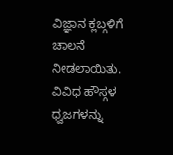ವಿಜ್ಞಾನ ಕ್ಲಬ್ಗಳಿಗೆ ಚಾಲನೆ ನೀಡಲಾಯಿತು. ವಿವಿಧ ಹೌಸ್ಗಳ ಧ್ವಜಗಳನ್ನು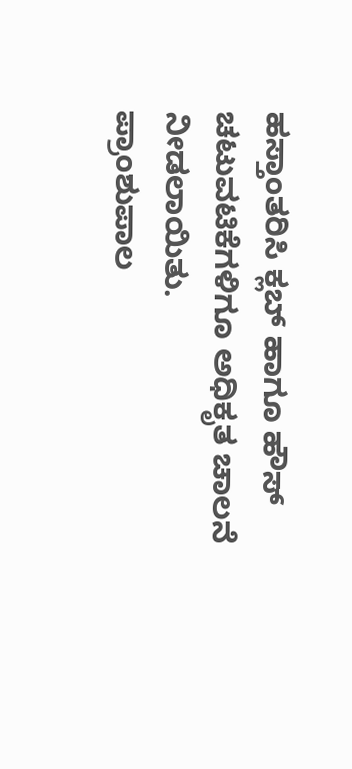ಹಸ್ತಾಂತರಿಸಿ ಕ್ಲಬ್ ಹಾಗೂ ಹೌಸ್ ಚಟುವಟಿಕೆಗಳಿಗೂ ಅಧಿಕೃತ ಚಾಲನೆ ನೀಡಲಾಯಿತು.
ಪ್ರಾಂಶುಪಾಲ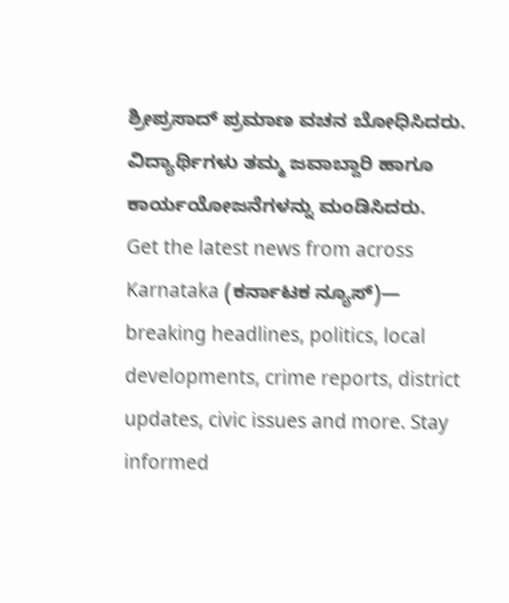ಶ್ರೀಪ್ರಸಾದ್ ಪ್ರಮಾಣ ವಚನ ಬೋಧಿಸಿದರು. ವಿದ್ಯಾರ್ಥಿಗಳು ತಮ್ಮ ಜವಾಬ್ದಾರಿ ಹಾಗೂ ಕಾರ್ಯಯೋಜನೆಗಳನ್ನು ಮಂಡಿಸಿದರು.
Get the latest news from across Karnataka (ಕರ್ನಾಟಕ ನ್ಯೂಸ್)— breaking headlines, politics, local developments, crime reports, district updates, civic issues and more. Stay informed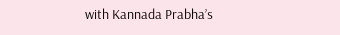with Kannada Prabha’s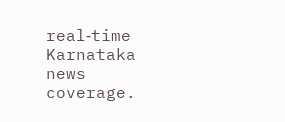real‑time Karnataka news coverage.